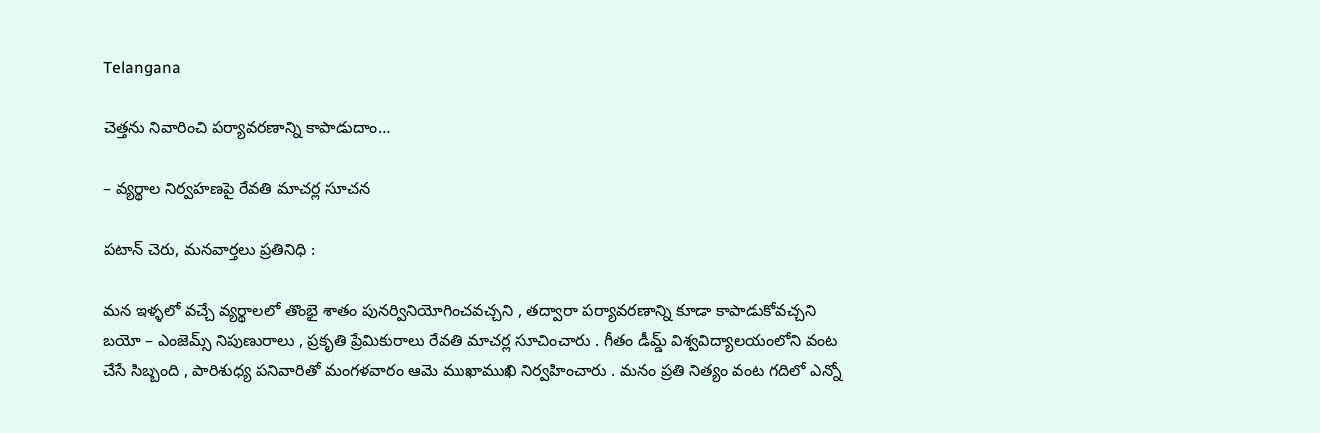Telangana

చెత్తను నివారించి పర్యావరణాన్ని కాపాడుదాం…

– వ్యర్థాల నిర్వహణపై రేవతి మాచర్ల సూచన

పటాన్ చెరు, మనవార్తలు ప్రతినిధి :

మన ఇళ్ళలో వచ్చే వ్యర్థాలలో తొంభై శాతం పునర్వినియోగించవచ్చని , తద్వారా పర్యావరణాన్ని కూడా కాపాడుకోవచ్చని బయో – ఎంజెమ్స్ నిపుణురాలు , ప్రకృతి ప్రేమికురాలు రేవతి మాచర్ల సూచించారు . గీతం డీమ్డ్ విశ్వవిద్యాలయంలోని వంట చేసే సిబ్బంది , పారిశుధ్య పనివారితో మంగళవారం ఆమె ముఖాముఖి నిర్వహించారు . మనం ప్రతి నిత్యం వంట గదిలో ఎన్నో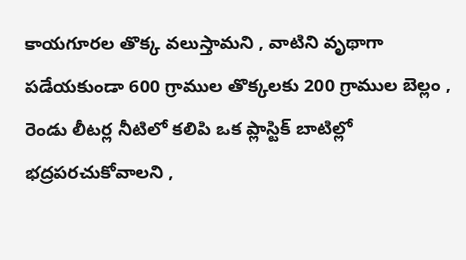కాయగూరల తొక్క వలుస్తామని , వాటిని వృథాగా పడేయకుండా 600 గ్రాముల తొక్కలకు 200 గ్రాముల బెల్లం , రెండు లీటర్ల నీటిలో కలిపి ఒక ప్లాస్టిక్ బాటిల్లో భద్రపరచుకోవాలని ,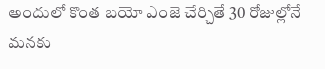అందులో కొంత బయో ఎంజె చేర్చితే 30 రోజుల్లోనే మనకు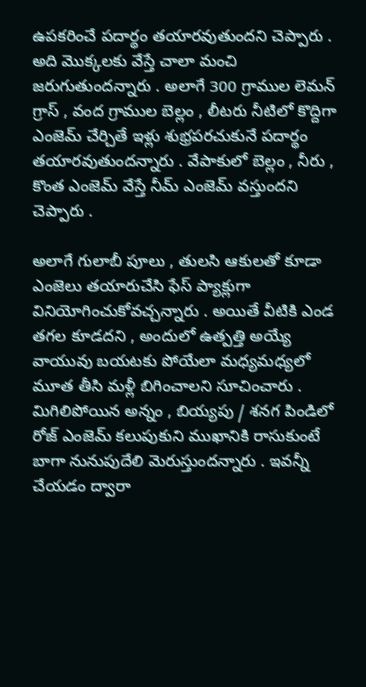ఉపకరించే పదార్థం తయారవుతుందని చెప్పారు . అది మొక్కలకు వేస్తే చాలా మంచి జరుగుతుందన్నారు . అలాగే 300 గ్రాముల లెమన్ గ్రాస్ , వంద గ్రాముల బెల్లం , లీటరు నీటిలో కొద్దిగా ఎంజెమ్ చేర్చితే ఇళ్లు శుభ్రపరచుకునే పదార్థం తయారవుతుందన్నారు . వేపాకులో బెల్లం , నీరు , కొంత ఎంజెమ్ వేస్తే నీమ్ ఎంజెమ్ వస్తుందని చెప్పారు .

అలాగే గులాబీ పూలు , తులసి ఆకులతో కూడా ఎంజెలు తయారుచేసి ఫేస్ ప్యాక్లుగా వినియోగించుకోవచ్చన్నారు . అయితే వీటికి ఎండ తగల కూడదని , అందులో ఉత్పత్తి అయ్యే వాయువు బయటకు పోయేలా మధ్యమధ్యలో మూత తీసి మళ్లీ బిగించాలని సూచించారు . మిగిలిపోయిన అన్నం , బియ్యపు / శనగ పిండిలో రోజ్ ఎంజెమ్ కలుపుకుని ముఖానికి రాసుకుంటే బాగా నునుపుదేలి మెరుస్తుందన్నారు . ఇవన్నీ చేయడం ద్వారా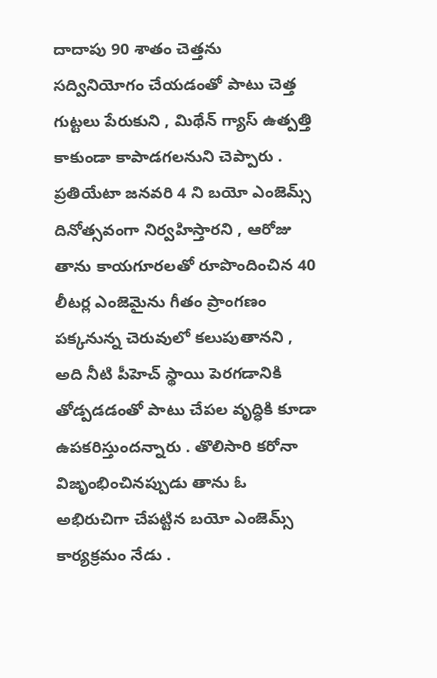దాదాపు 90 శాతం చెత్తను సద్వినియోగం చేయడంతో పాటు చెత్త గుట్టలు పేరుకుని , మిథేన్ గ్యాస్ ఉత్పత్తి కాకుండా కాపాడగలనుని చెప్పారు . ప్రతియేటా జనవరి 4 ని బయో ఎంజెమ్స్ దినోత్సవంగా నిర్వహిస్తారని , ఆరోజు తాను కాయగూరలతో రూపొందించిన 40 లీటర్ల ఎంజెమైను గీతం ప్రాంగణం పక్కనున్న చెరువులో కలుపుతానని , అది నీటి పీహెచ్ స్థాయి పెరగడానికి తోడ్పడడంతో పాటు చేపల వృద్ధికి కూడా ఉపకరిస్తుందన్నారు . తొలిసారి కరోనా విజృంభించినప్పుడు తాను ఓ అభిరుచిగా చేపట్టిన బయో ఎంజెమ్స్ కార్యక్రమం నేడు .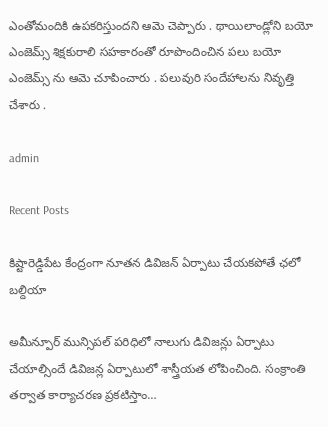ఎంతోమందికి ఉపకరిస్తుందని ఆమె చెప్పారు . థాయిలాండ్లోని బయో ఎంజెమ్స్ శిక్షకురాలి సహకారంతో రూపొందించిన పలు బయో ఎంజెమ్స్ ను ఆమె చూపించారు . పలువురి సందేహాలను నివృత్తి చేశారు .

admin

Recent Posts

కిష్టారెడ్డిపేట కేంద్రంగా నూతన డివిజన్ ఏర్పాటు చేయకపోతే ఛలో బల్దియా

అమీన్పూర్ మున్సిపల్ పరిధిలో నాలుగు డివిజన్లు ఏర్పాటు చేయాల్సిందే డివిజన్ల ఏర్పాటులో శాస్త్రీయత లోపించింది. సంక్రాంతి తర్వాత కార్యాచరణ ప్రకటిస్తాం…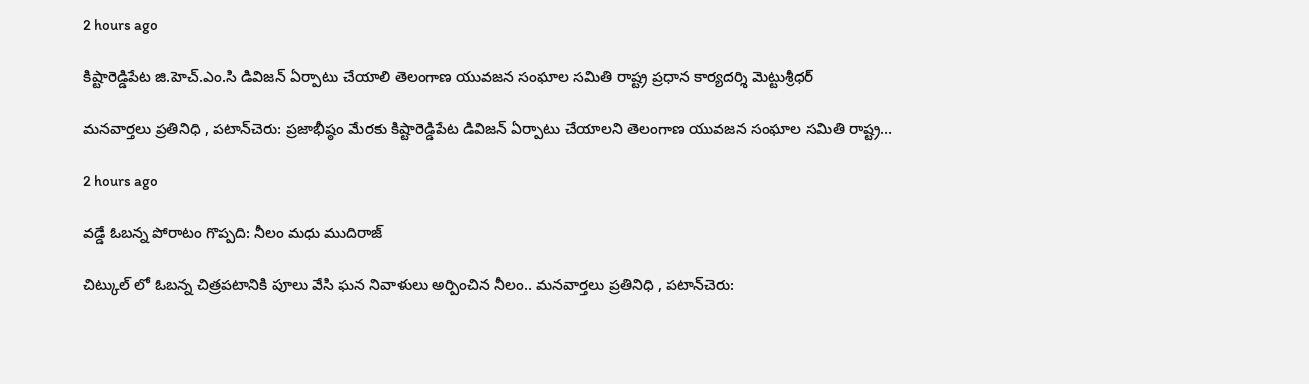2 hours ago

కిష్టారెడ్డిపేట జి.హెచ్.ఎం.సి డివిజన్ ఏర్పాటు చేయాలి తెలంగాణ యువజన సంఘాల సమితి రాష్ట్ర ప్రధాన కార్యదర్శి మెట్టుశ్రీధర్

మనవార్తలు ప్రతినిధి , పటాన్‌చెరు: ప్రజాభీష్ఠం మేరకు కిష్టారెడ్డిపేట డివిజన్ ఏర్పాటు చేయాలని తెలంగాణ యువజన సంఘాల సమితి రాష్ట్ర…

2 hours ago

వడ్డే ఓబన్న పోరాటం గొప్పది: నీలం మధు ముదిరాజ్

చిట్కుల్ లో ఓబన్న చిత్రపటానికి పూలు వేసి ఘన నివాళులు అర్పించిన నీలం.. మనవార్తలు ప్రతినిధి , పటాన్‌చెరు: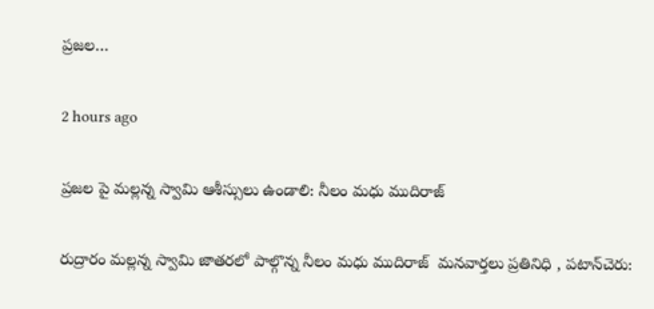ప్రజల…

2 hours ago

ప్రజల పై మల్లన్న స్వామి ఆశీస్సులు ఉండాలి: నీలం మధు ముదిరాజ్

రుద్రారం మల్లన్న స్వామి జాతరలో పాల్గొన్న నీలం మధు ముదిరాజ్  మనవార్తలు ప్రతినిధి , పటాన్‌చెరు: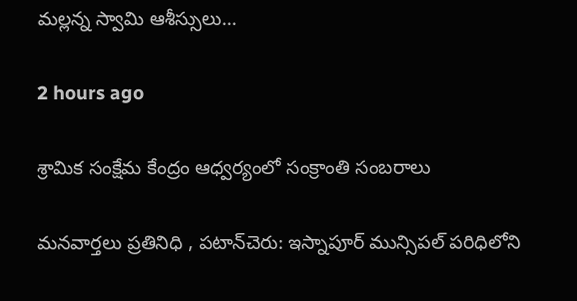మల్లన్న స్వామి ఆశీస్సులు…

2 hours ago

శ్రామిక సంక్షేమ కేంద్రం ఆధ్వర్యంలో సంక్రాంతి సంబరాలు

మనవార్తలు ప్రతినిధి , పటాన్‌చెరు: ఇస్నాపూర్ మున్సిపల్ పరిధిలోని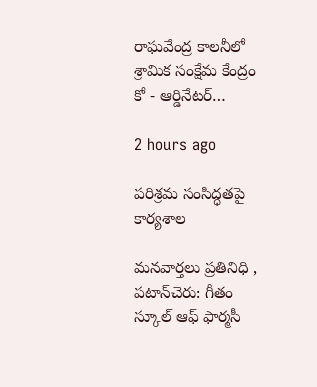రాఘవేంద్ర కాలనీలో శ్రామిక సంక్షేమ కేంద్రం కో - ఆర్డినేటర్…

2 hours ago

పరిశ్రమ సంసిద్ధతపై కార్యశాల

మనవార్తలు ప్రతినిధి , పటాన్‌చెరు: గీతం స్కూల్ ఆఫ్ ఫార్మసీ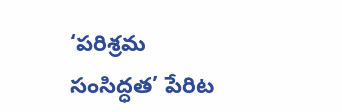‘పరిశ్రమ సంసిద్ధత’ పేరిట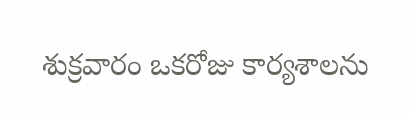శుక్రవారం ఒకరోజు కార్యశాలను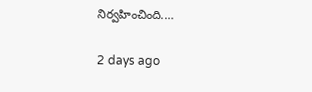నిర్వహించింది.…

2 days ago